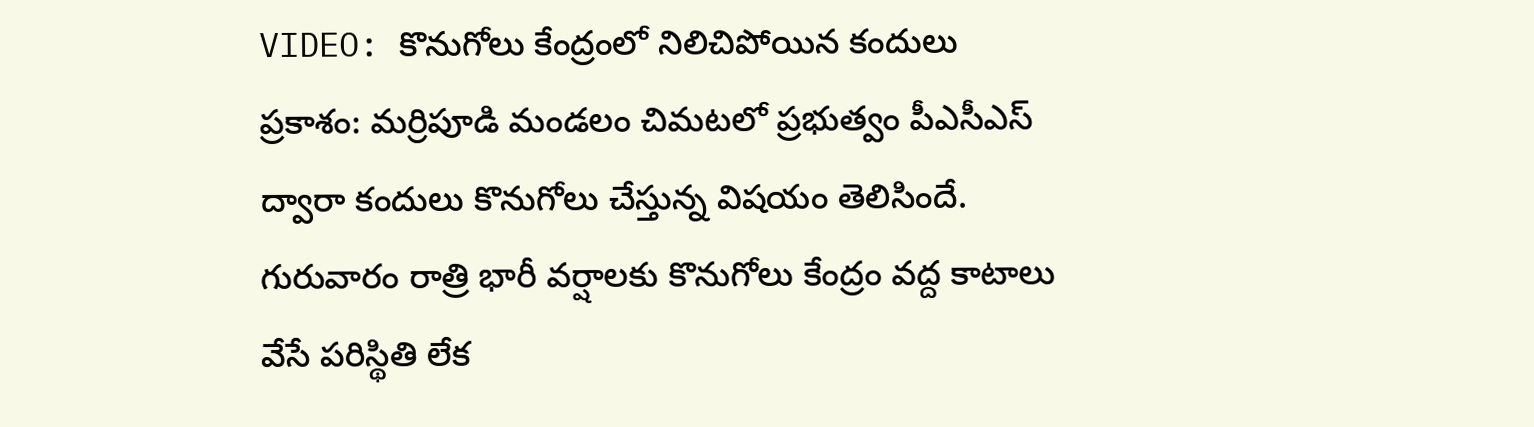VIDEO: కొనుగోలు కేంద్రంలో నిలిచిపోయిన కందులు
ప్రకాశం: మర్రిపూడి మండలం చిమటలో ప్రభుత్వం పీఎసీఎస్ ద్వారా కందులు కొనుగోలు చేస్తున్న విషయం తెలిసిందే. గురువారం రాత్రి భారీ వర్షాలకు కొనుగోలు కేంద్రం వద్ద కాటాలు వేసే పరిస్థితి లేక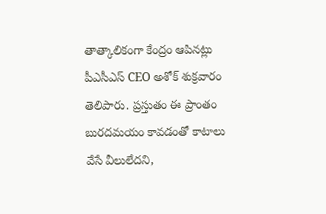తాత్కాలికంగా కేంద్రం ఆపినట్లు పీఎసీఎస్ CEO అశోక్ శుక్రవారం తెలిపారు. ప్రస్తుతం ఈ ప్రాంతం బురదమయం కావడంతో కాటాలు వేసే వీలులేదని,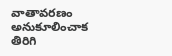వాతావరణం అనుకూలించాక తిరిగి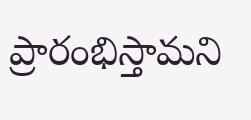ప్రారంభిస్తామని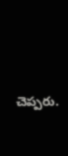చెప్పరు.